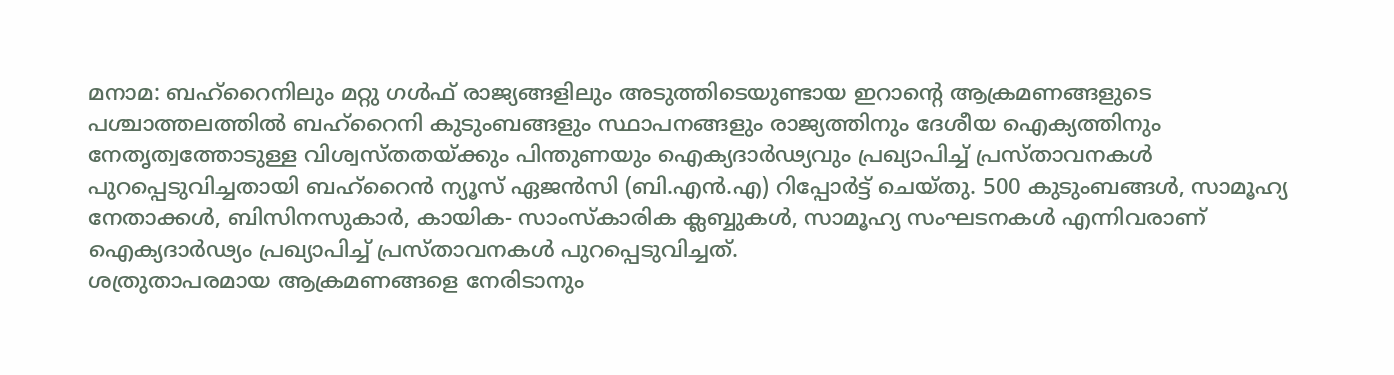മനാമ: ബഹ്റൈനിലും മറ്റു ഗൾഫ് രാജ്യങ്ങളിലും അടുത്തിടെയുണ്ടായ ഇറാൻ്റെ ആക്രമണങ്ങളുടെ പശ്ചാത്തലത്തിൽ ബഹ്റൈനി കുടുംബങ്ങളും സ്ഥാപനങ്ങളും രാജ്യത്തിനും ദേശീയ ഐക്യത്തിനും നേതൃത്വത്തോടുള്ള വിശ്വസ്തതയ്ക്കും പിന്തുണയും ഐക്യദാർഢ്യവും പ്രഖ്യാപിച്ച് പ്രസ്താവനകൾ പുറപ്പെടുവിച്ചതായി ബഹ്റൈൻ ന്യൂസ് ഏജൻസി (ബി.എൻ.എ) റിപ്പോർട്ട് ചെയ്തു. 500 കുടുംബങ്ങൾ, സാമൂഹ്യ നേതാക്കൾ, ബിസിനസുകാർ, കായിക- സാംസ്കാരിക ക്ലബ്ബുകൾ, സാമൂഹ്യ സംഘടനകൾ എന്നിവരാണ് ഐക്യദാർഢ്യം പ്രഖ്യാപിച്ച് പ്രസ്താവനകൾ പുറപ്പെടുവിച്ചത്.
ശത്രുതാപരമായ ആക്രമണങ്ങളെ നേരിടാനും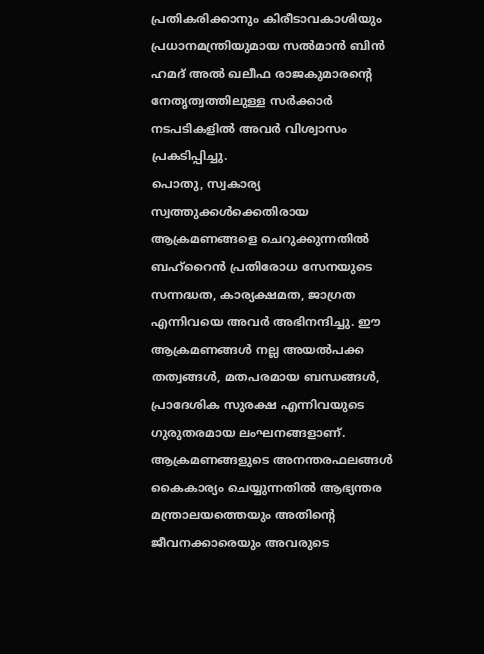പ്രതികരിക്കാനും കിരീടാവകാശിയും പ്രധാനമന്ത്രിയുമായ സൽമാൻ ബിൻ ഹമദ് അൽ ഖലീഫ രാജകുമാരൻ്റെ നേതൃത്വത്തിലുള്ള സർക്കാർ നടപടികളിൽ അവർ വിശ്വാസം പ്രകടിപ്പിച്ചു.
പൊതു, സ്വകാര്യ സ്വത്തുക്കൾക്കെതിരായ ആക്രമണങ്ങളെ ചെറുക്കുന്നതിൽ ബഹ്റൈൻ പ്രതിരോധ സേനയുടെ സന്നദ്ധത, കാര്യക്ഷമത, ജാഗ്രത എന്നിവയെ അവർ അഭിനന്ദിച്ചു. ഈ ആക്രമണങ്ങൾ നല്ല അയൽപക്ക തത്വങ്ങൾ, മതപരമായ ബന്ധങ്ങൾ, പ്രാദേശിക സുരക്ഷ എന്നിവയുടെ ഗുരുതരമായ ലംഘനങ്ങളാണ്. ആക്രമണങ്ങളുടെ അനന്തരഫലങ്ങൾ കൈകാര്യം ചെയ്യുന്നതിൽ ആഭ്യന്തര മന്ത്രാലയത്തെയും അതിന്റെ ജീവനക്കാരെയും അവരുടെ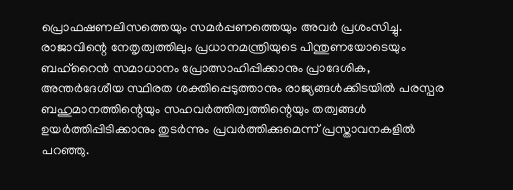പ്രൊഫഷണലിസത്തെയും സമർപ്പണത്തെയും അവർ പ്രശംസിച്ചു.
രാജാവിന്റെ നേതൃത്വത്തിലും പ്രധാനമന്ത്രിയുടെ പിന്തുണയോടെയും ബഹ്റൈൻ സമാധാനം പ്രോത്സാഹിപ്പിക്കാനും പ്രാദേശിക, അന്തർദേശീയ സ്ഥിരത ശക്തിപ്പെടുത്താനും രാജ്യങ്ങൾക്കിടയിൽ പരസ്പര ബഹുമാനത്തിന്റെയും സഹവർത്തിത്വത്തിന്റെയും തത്വങ്ങൾ ഉയർത്തിപ്പിടിക്കാനും തുടർന്നും പ്രവർത്തിക്കുമെന്ന് പ്രസ്താവനകളിൽ പറഞ്ഞു.